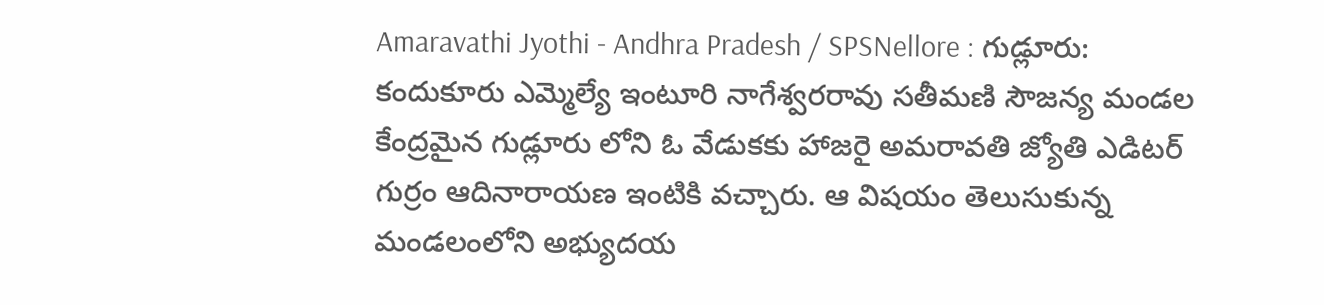Amaravathi Jyothi - Andhra Pradesh / SPSNellore : గుడ్లూరు: కందుకూరు ఎమ్మెల్యే ఇంటూరి నాగేశ్వరరావు సతీమణి సౌజన్య మండల కేంద్రమైన గుడ్లూరు లోని ఓ వేడుకకు హాజరై అమరావతి జ్యోతి ఎడిటర్ గుర్రం ఆదినారాయణ ఇంటికి వచ్చారు. ఆ విషయం తెలుసుకున్న మండలంలోని అభ్యుదయ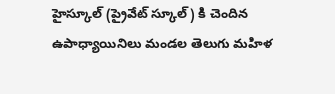హైస్కూల్ (ప్రైవేట్ స్కూల్) కి చెందిన ఉపాధ్యాయినిలు మండల తెలుగు మహిళ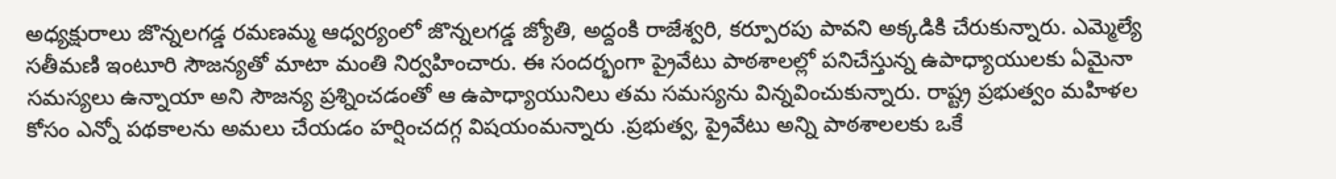అధ్యక్షురాలు జొన్నలగడ్డ రమణమ్మ ఆధ్వర్యంలో జొన్నలగడ్డ జ్యోతి, అద్దంకి రాజేశ్వరి, కర్పూరపు పావని అక్కడికి చేరుకున్నారు. ఎమ్మెల్యే సతీమణి ఇంటూరి సౌజన్యతో మాటా మంతి నిర్వహించారు. ఈ సందర్భంగా ప్రైవేటు పాఠశాలల్లో పనిచేస్తున్న ఉపాధ్యాయులకు ఏమైనా సమస్యలు ఉన్నాయా అని సౌజన్య ప్రశ్నించడంతో ఆ ఉపాధ్యాయునిలు తమ సమస్యను విన్నవించుకున్నారు. రాష్ట్ర ప్రభుత్వం మహిళల కోసం ఎన్నో పథకాలను అమలు చేయడం హర్షించదగ్గ విషయంమన్నారు .ప్రభుత్వ, ప్రైవేటు అన్ని పాఠశాలలకు ఒకే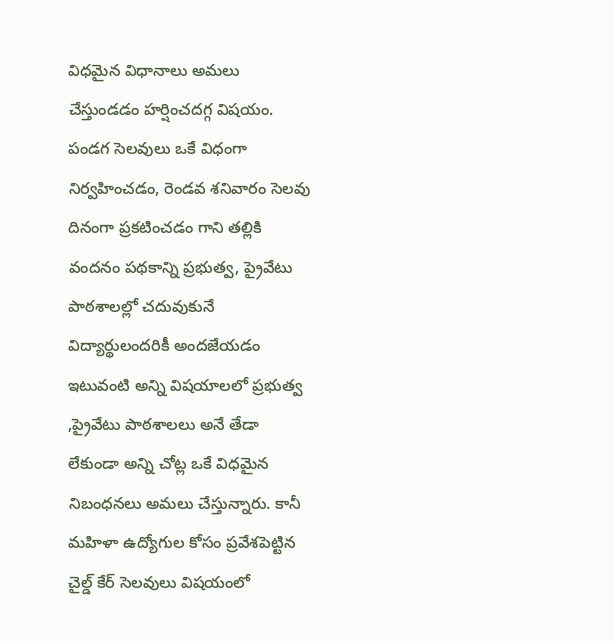విధమైన విధానాలు అమలు చేస్తుండడం హర్షించదగ్గ విషయం. పండగ సెలవులు ఒకే విధంగా నిర్వహించడం, రెండవ శనివారం సెలవు దినంగా ప్రకటించడం గాని తల్లికి వందనం పథకాన్ని ప్రభుత్వ, ప్రైవేటు పాఠశాలల్లో చదువుకునే విద్యార్థులందరికీ అందజేయడం ఇటువంటి అన్ని విషయాలలో ప్రభుత్వ ,ప్రైవేటు పాఠశాలలు అనే తేడా లేకుండా అన్ని చోట్ల ఒకే విధమైన నిబంధనలు అమలు చేస్తున్నారు. కానీ మహిళా ఉద్యోగుల కోసం ప్రవేశపెట్టిన చైల్డ్ కేర్ సెలవులు విషయంలో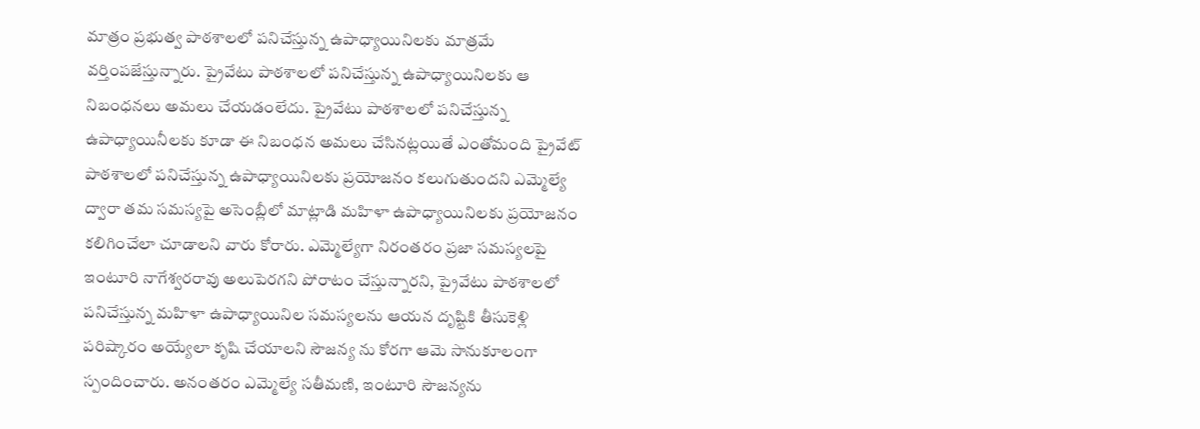మాత్రం ప్రభుత్వ పాఠశాలలో పనిచేస్తున్న ఉపాధ్యాయినిలకు మాత్రమే వర్తింపజేస్తున్నారు. ప్రైవేటు పాఠశాలలో పనిచేస్తున్న ఉపాధ్యాయినిలకు ఆ నిబంధనలు అమలు చేయడంలేదు. ప్రైవేటు పాఠశాలలో పనిచేస్తున్న ఉపాధ్యాయినీలకు కూడా ఈ నిబంధన అమలు చేసినట్లయితే ఎంతోమంది ప్రైవేట్ పాఠశాలలో పనిచేస్తున్న ఉపాధ్యాయినిలకు ప్రయోజనం కలుగుతుందని ఎమ్మెల్యే ద్వారా తమ సమస్యపై అసెంబ్లీలో మాట్లాడి మహిళా ఉపాధ్యాయినిలకు ప్రయోజనం కలిగించేలా చూడాలని వారు కోరారు. ఎమ్మెల్యేగా నిరంతరం ప్రజా సమస్యలపై ఇంటూరి నాగేశ్వరరావు అలుపెరగని పోరాటం చేస్తున్నారని, ప్రైవేటు పాఠశాలలో పనిచేస్తున్న మహిళా ఉపాధ్యాయినిల సమస్యలను ఆయన దృష్టికి తీసుకెళ్లి పరిష్కారం అయ్యేలా కృషి చేయాలని సౌజన్య ను కోరగా ఆమె సానుకూలంగా స్పందించారు. అనంతరం ఎమ్మెల్యే సతీమణి, ఇంటూరి సౌజన్యను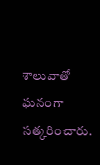శాలువాతో ఘనంగా సత్కరించారు.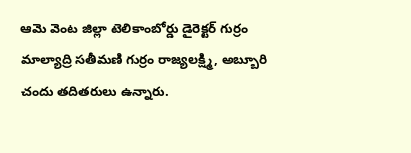ఆమె వెంట జిల్లా టెలికాంబోర్డు డైరెక్టర్ గుర్రం మాల్యాద్రి సతీమణి గుర్రం రాజ్యలక్ష్మి, అబ్బూరి చందు తదితరులు ఉన్నారు.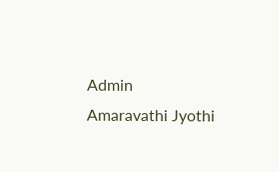Admin
Amaravathi Jyothi